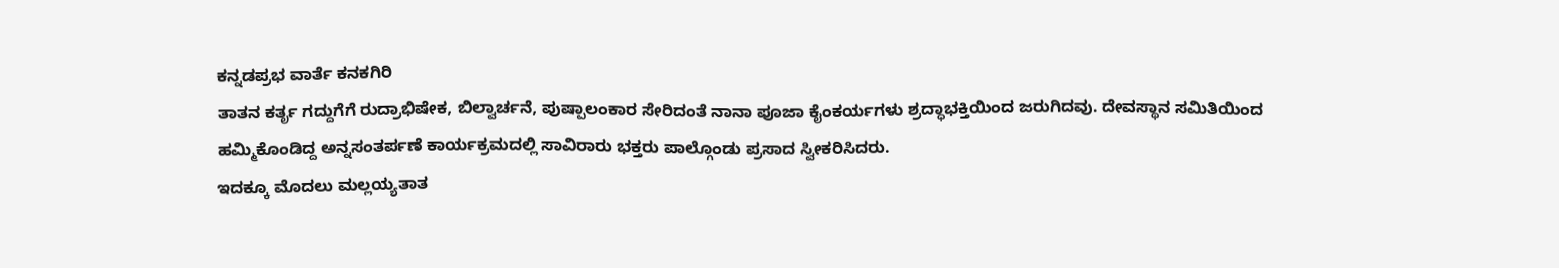ಕನ್ನಡಪ್ರಭ ವಾರ್ತೆ ಕನಕಗಿರಿ
ತಾತನ ಕರ್ತೃ ಗದ್ದುಗೆಗೆ ರುದ್ರಾಭಿಷೇಕ, ಬಿಲ್ವಾರ್ಚನೆ, ಪುಷ್ಪಾಲಂಕಾರ ಸೇರಿದಂತೆ ನಾನಾ ಪೂಜಾ ಕೈಂಕರ್ಯಗಳು ಶ್ರದ್ಧಾಭಕ್ತಿಯಿಂದ ಜರುಗಿದವು. ದೇವಸ್ಥಾನ ಸಮಿತಿಯಿಂದ ಹಮ್ಮಿಕೊಂಡಿದ್ದ ಅನ್ನಸಂತರ್ಪಣೆ ಕಾರ್ಯಕ್ರಮದಲ್ಲಿ ಸಾವಿರಾರು ಭಕ್ತರು ಪಾಲ್ಗೊಂಡು ಪ್ರಸಾದ ಸ್ವೀಕರಿಸಿದರು.
ಇದಕ್ಕೂ ಮೊದಲು ಮಲ್ಲಯ್ಯತಾತ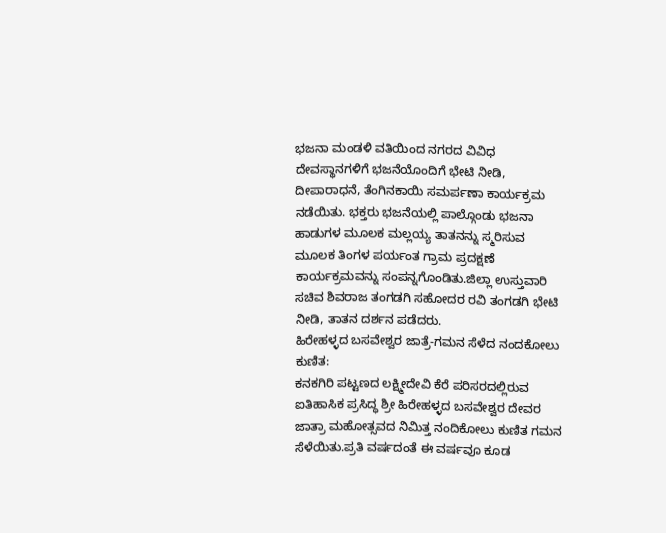ಭಜನಾ ಮಂಡಳಿ ವತಿಯಿಂದ ನಗರದ ವಿವಿಧ ದೇವಸ್ಥಾನಗಳಿಗೆ ಭಜನೆಯೊಂದಿಗೆ ಭೇಟಿ ನೀಡಿ, ದೀಪಾರಾಧನೆ, ತೆಂಗಿನಕಾಯಿ ಸಮರ್ಪಣಾ ಕಾರ್ಯಕ್ರಮ ನಡೆಯಿತು. ಭಕ್ತರು ಭಜನೆಯಲ್ಲಿ ಪಾಲ್ಗೊಂಡು ಭಜನಾ ಹಾಡುಗಳ ಮೂಲಕ ಮಲ್ಲಯ್ಯ ತಾತನನ್ನು ಸ್ಮರಿಸುವ ಮೂಲಕ ತಿಂಗಳ ಪರ್ಯಂತ ಗ್ರಾಮ ಪ್ರದಕ್ಷಣೆ ಕಾರ್ಯಕ್ರಮವನ್ನು ಸಂಪನ್ನಗೊಂಡಿತು.ಜಿಲ್ಲಾ ಉಸ್ತುವಾರಿ ಸಚಿವ ಶಿವರಾಜ ತಂಗಡಗಿ ಸಹೋದರ ರವಿ ತಂಗಡಗಿ ಭೇಟಿ ನೀಡಿ, ತಾತನ ದರ್ಶನ ಪಡೆದರು.
ಹಿರೇಹಳ್ಳದ ಬಸವೇಶ್ವರ ಜಾತ್ರೆ-ಗಮನ ಸೆಳೆದ ನಂದಕೋಲು ಕುಣಿತ:
ಕನಕಗಿರಿ ಪಟ್ಟಣದ ಲಕ್ಷ್ಮೀದೇವಿ ಕೆರೆ ಪರಿಸರದಲ್ಲಿರುವ ಐತಿಹಾಸಿಕ ಪ್ರಸಿದ್ಧ ಶ್ರೀ ಹಿರೇಹಳ್ಳದ ಬಸವೇಶ್ವರ ದೇವರ ಜಾತ್ರಾ ಮಹೋತ್ಸವದ ನಿಮಿತ್ತ ನಂದಿಕೋಲು ಕುಣಿತ ಗಮನ ಸೆಳೆಯಿತು.ಪ್ರತಿ ವರ್ಷದಂತೆ ಈ ವರ್ಷವೂ ಕೂಡ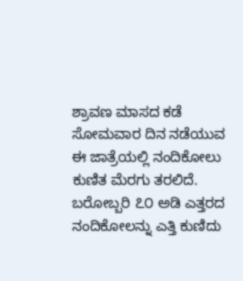ಶ್ರಾವಣ ಮಾಸದ ಕಡೆ ಸೋಮವಾರ ದಿನ ನಡೆಯುವ ಈ ಜಾತ್ರೆಯಲ್ಲಿ ನಂದಿಕೋಲು ಕುಣಿತ ಮೆರಗು ತರಲಿದೆ. ಬರೋಬ್ಬರಿ ೭೦ ಅಡಿ ಎತ್ತರದ ನಂದಿಕೋಲನ್ನು ಎತ್ತಿ ಕುಣಿದು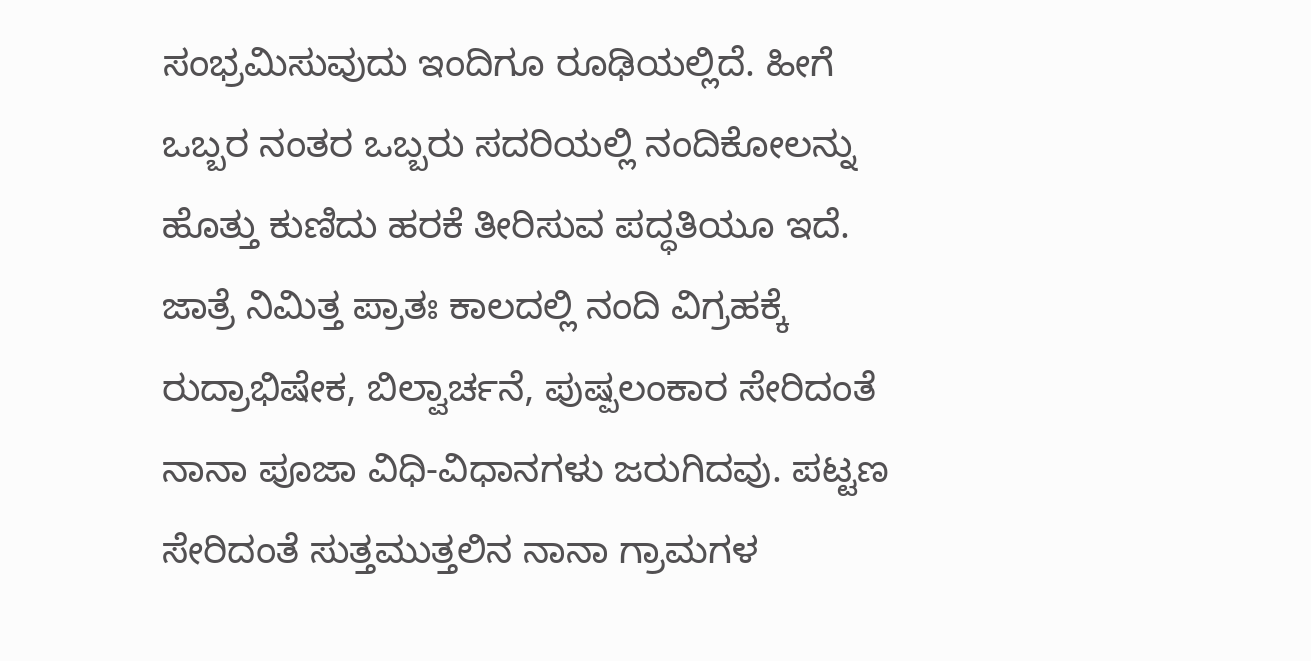ಸಂಭ್ರಮಿಸುವುದು ಇಂದಿಗೂ ರೂಢಿಯಲ್ಲಿದೆ. ಹೀಗೆ ಒಬ್ಬರ ನಂತರ ಒಬ್ಬರು ಸದರಿಯಲ್ಲಿ ನಂದಿಕೋಲನ್ನು ಹೊತ್ತು ಕುಣಿದು ಹರಕೆ ತೀರಿಸುವ ಪದ್ಧತಿಯೂ ಇದೆ.
ಜಾತ್ರೆ ನಿಮಿತ್ತ ಪ್ರಾತಃ ಕಾಲದಲ್ಲಿ ನಂದಿ ವಿಗ್ರಹಕ್ಕೆ ರುದ್ರಾಭಿಷೇಕ, ಬಿಲ್ವಾರ್ಚನೆ, ಪುಷ್ಪಲಂಕಾರ ಸೇರಿದಂತೆ ನಾನಾ ಪೂಜಾ ವಿಧಿ-ವಿಧಾನಗಳು ಜರುಗಿದವು. ಪಟ್ಟಣ ಸೇರಿದಂತೆ ಸುತ್ತಮುತ್ತಲಿನ ನಾನಾ ಗ್ರಾಮಗಳ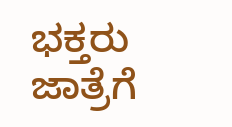ಭಕ್ತರು ಜಾತ್ರೆಗೆ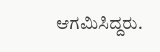ಆಗಮಿಸಿದ್ದರು.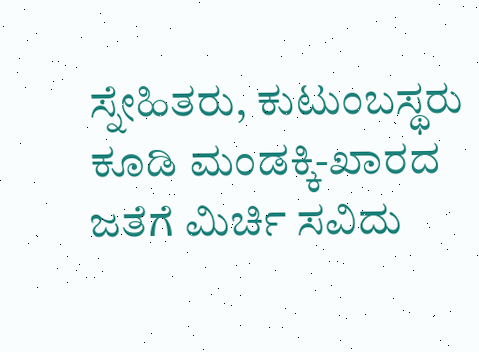ಸ್ನೇಹಿತರು, ಕುಟುಂಬಸ್ಥರು ಕೂಡಿ ಮಂಡಕ್ಕಿ-ಖಾರದ ಜತೆಗೆ ಮಿರ್ಚಿ ಸವಿದು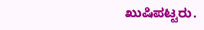ಖುಷಿಪಟ್ಟರು.